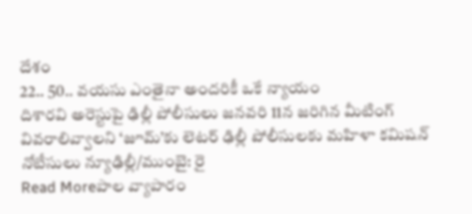దేశం
22.. 50.. వయసు ఎంతైనా అందరికీ ఒకే న్యాయం
దిశారవి అరెస్టుపై ఢిల్లీ పోలీసులు జనవరి 11న జరిగిన మీటింగ్ వివరాలివ్వాలని ‘జూమ్’కు లెటర్ ఢిల్లీ పోలీసులకు మహిళా కమిషన్ నోటీసులు న్యూఢిల్లీ/ముంబై: రై
Read Moreపాల వ్యాపారం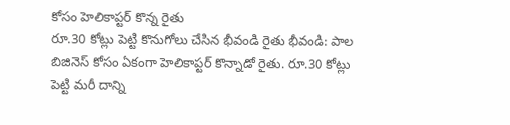కోసం హెలికాప్టర్ కొన్న రైతు
రూ.30 కోట్లు పెట్టి కొనుగోలు చేసిన భీవండి రైతు భీవండి: పాల బిజినెస్ కోసం ఏకంగా హెలికాప్టర్ కొన్నాడో రైతు. రూ.30 కోట్లు పెట్టి మరీ దాన్ని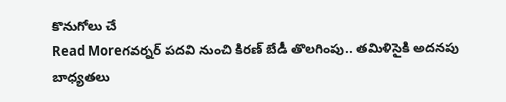కొనుగోలు చే
Read Moreగవర్నర్ పదవి నుంచి కిరణ్ బేడీ తొలగింపు.. తమిళిసైకి అదనపు బాధ్యతలు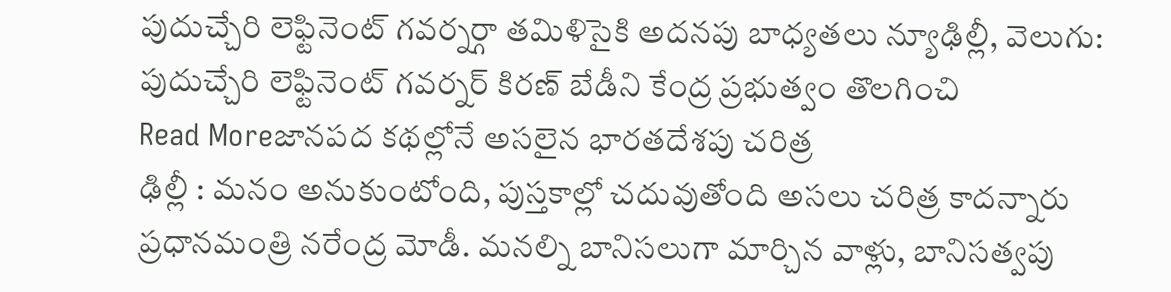పుదుచ్చేరి లెఫ్టినెంట్ గవర్నర్గా తమిళిసైకి అదనపు బాధ్యతలు న్యూఢిల్లీ, వెలుగు: పుదుచ్చేరి లెఫ్టినెంట్ గవర్నర్ కిరణ్ బేడీని కేంద్ర ప్రభుత్వం తొలగించి
Read Moreజానపద కథల్లోనే అసలైన భారతదేశపు చరిత్ర
ఢిల్లీ : మనం అనుకుంటోంది, పుస్తకాల్లో చదువుతోంది అసలు చరిత్ర కాదన్నారు ప్రధానమంత్రి నరేంద్ర మోడీ. మనల్ని బానిసలుగా మార్చిన వాళ్లు, బానిసత్వపు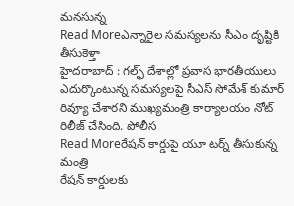మనసున్న
Read Moreఎన్నారైల సమస్యలను సీఎం దృష్టికి తీసుకెళ్తా
హైదరాబాద్ : గల్ఫ్ దేశాల్లో ప్రవాస భారతీయులు ఎదుర్కొంటున్న సమస్యలపై సీఎస్ సోమేశ్ కుమార్ రివ్యూ చేశారని ముఖ్యమంత్రి కార్యాలయం నోట్ రిలీజ్ చేసింది. పోలీస
Read Moreరేషన్ కార్డుపై యూ టర్న్ తీసుకున్న మంత్రి
రేషన్ కార్డులకు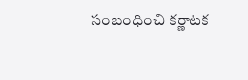సంబంధించి కర్ణాటక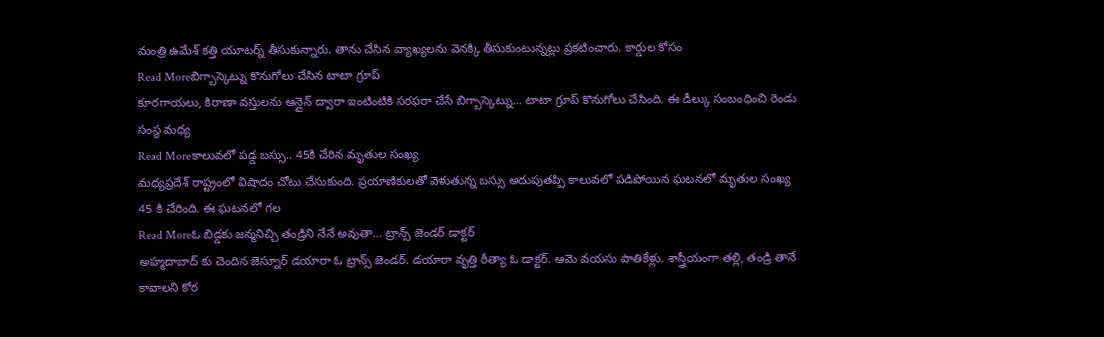మంత్రి ఉమేశ్ కత్తి యూటర్న్ తీసుకున్నారు. తాను చేసిన వ్యాఖ్యలను వెనక్కి తీసుకుంటున్నట్లు ప్రకటించారు. కార్డుల కోసం
Read Moreబిగ్బాస్కెట్ను కొనుగోలు చేసిన టాటా గ్రూప్
కూరగాయలు, కిరాణా వస్తులను ఆన్లైన్ ద్వారా ఇంటింటికి సరఫరా చేసే బిగ్బాస్కెట్ను… టాటా గ్రూప్ కొనుగోలు చేసింది. ఈ డీల్కు సంబంధించి రెండు సంస్థ మధ్య
Read Moreకాలువలో పడ్డ బస్సు.. 45కి చేరిన మృతుల సంఖ్య
మధ్యప్రదేశ్ రాష్ట్రంలో విషాదం చోటు చేసుకుంది. ప్రయాణికులతో వెళుతున్న బస్సు అదుపుతప్పి కాలువలో పడిపోయిన ఘటనలో మృతుల సంఖ్య 45 కి చేరింది. ఈ ఘటనలో గల
Read Moreఓ బిడ్డకు జన్మనిచ్చి తండ్రిని నేనే అవుతా… ట్రాన్స్ జెండర్ డాక్టర్
అహ్మదాబాద్ కు చెందిన జెస్నూర్ డయారా ఓ ట్రాన్స్ జెండర్. డయారా వృత్తి రీత్యా ఓ డాక్టర్. ఆమె వయసు పాతికేళ్లు. శాస్త్రీయంగా తల్లి, తండ్రి తానే కావాలని కోర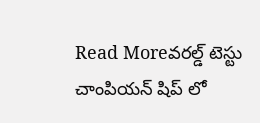Read Moreవరల్డ్ టెస్టు చాంపియన్ షిప్ లో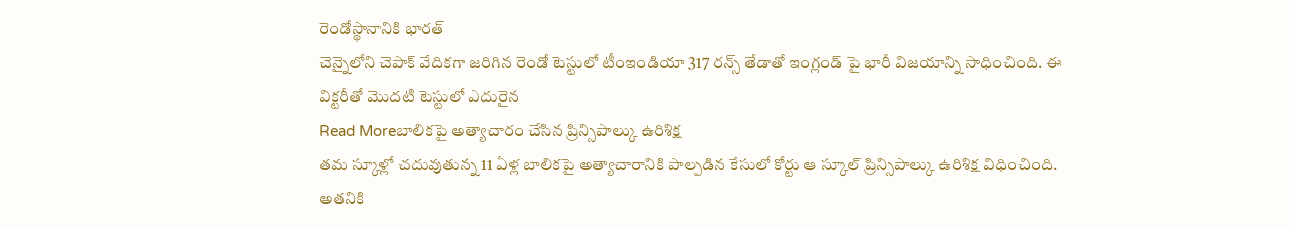రెండోస్థానానికి భారత్
చెన్నైలోని చెపాక్ వేదికగా జరిగిన రెండో టెస్టులో టీంఇండియా 317 రన్స్ తేడాతో ఇంగ్లండ్ పై భారీ విజయాన్ని సాధించింది. ఈ విక్టరీతో మొదటి టెస్టులో ఎదురైన
Read Moreబాలికపై అత్యాచారం చేసిన ప్రిన్సిపాల్కు ఉరిశిక్ష
తమ స్కూళ్లో చదువుతున్న 11 ఏళ్ల బాలికపై అత్యాచారానికి పాల్పడిన కేసులో కోర్టు ఆ స్కూల్ ప్రిన్సిపాల్కు ఉరిశిక్ష విధించింది. అతనికి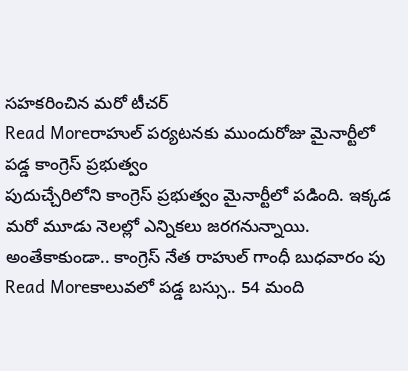సహకరించిన మరో టీచర్
Read Moreరాహుల్ పర్యటనకు ముందురోజు మైనార్టీలో పడ్డ కాంగ్రెస్ ప్రభుత్వం
పుదుచ్చేరిలోని కాంగ్రెస్ ప్రభుత్వం మైనార్టీలో పడింది. ఇక్కడ మరో మూడు నెలల్లో ఎన్నికలు జరగనున్నాయి. అంతేకాకుండా.. కాంగ్రెస్ నేత రాహుల్ గాంధీ బుధవారం పు
Read Moreకాలువలో పడ్డ బస్సు.. 54 మంది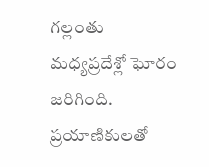గల్లంతు
మధ్యప్రదేశ్లో ఘోరం జరిగింది. ప్రయాణికులతో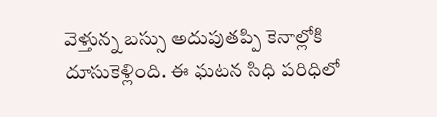వెళ్తున్న బస్సు అదుపుతప్పి కెనాల్లోకి దూసుకెళ్లింది. ఈ ఘటన సిధి పరిధిలో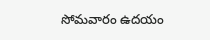సోమవారం ఉదయం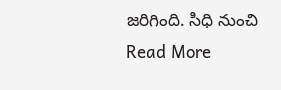జరిగింది. సిధి నుంచి
Read More